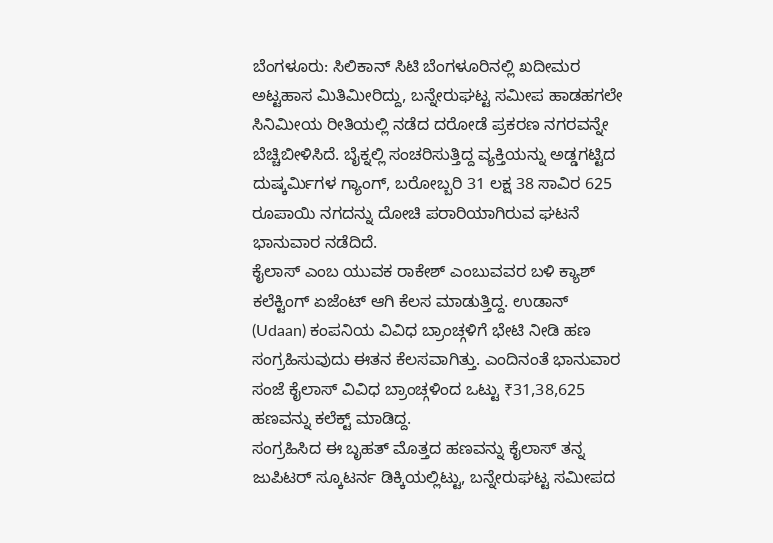ಬೆಂಗಳೂರು: ಸಿಲಿಕಾನ್ ಸಿಟಿ ಬೆಂಗಳೂರಿನಲ್ಲಿ ಖದೀಮರ ಅಟ್ಟಹಾಸ ಮಿತಿಮೀರಿದ್ದು, ಬನ್ನೇರುಘಟ್ಟ ಸಮೀಪ ಹಾಡಹಗಲೇ ಸಿನಿಮೀಯ ರೀತಿಯಲ್ಲಿ ನಡೆದ ದರೋಡೆ ಪ್ರಕರಣ ನಗರವನ್ನೇ ಬೆಚ್ಚಿಬೀಳಿಸಿದೆ. ಬೈಕ್ನಲ್ಲಿ ಸಂಚರಿಸುತ್ತಿದ್ದ ವ್ಯಕ್ತಿಯನ್ನು ಅಡ್ಡಗಟ್ಟಿದ ದುಷ್ಕರ್ಮಿಗಳ ಗ್ಯಾಂಗ್, ಬರೋಬ್ಬರಿ 31 ಲಕ್ಷ 38 ಸಾವಿರ 625 ರೂಪಾಯಿ ನಗದನ್ನು ದೋಚಿ ಪರಾರಿಯಾಗಿರುವ ಘಟನೆ ಭಾನುವಾರ ನಡೆದಿದೆ.
ಕೈಲಾಸ್ ಎಂಬ ಯುವಕ ರಾಕೇಶ್ ಎಂಬುವವರ ಬಳಿ ಕ್ಯಾಶ್ ಕಲೆಕ್ಟಿಂಗ್ ಏಜೆಂಟ್ ಆಗಿ ಕೆಲಸ ಮಾಡುತ್ತಿದ್ದ. ಉಡಾನ್ (Udaan) ಕಂಪನಿಯ ವಿವಿಧ ಬ್ರಾಂಚ್ಗಳಿಗೆ ಭೇಟಿ ನೀಡಿ ಹಣ ಸಂಗ್ರಹಿಸುವುದು ಈತನ ಕೆಲಸವಾಗಿತ್ತು. ಎಂದಿನಂತೆ ಭಾನುವಾರ ಸಂಜೆ ಕೈಲಾಸ್ ವಿವಿಧ ಬ್ರಾಂಚ್ಗಳಿಂದ ಒಟ್ಟು ₹31,38,625 ಹಣವನ್ನು ಕಲೆಕ್ಟ್ ಮಾಡಿದ್ದ.
ಸಂಗ್ರಹಿಸಿದ ಈ ಬೃಹತ್ ಮೊತ್ತದ ಹಣವನ್ನು ಕೈಲಾಸ್ ತನ್ನ ಜುಪಿಟರ್ ಸ್ಕೂಟರ್ನ ಡಿಕ್ಕಿಯಲ್ಲಿಟ್ಟು, ಬನ್ನೇರುಘಟ್ಟ ಸಮೀಪದ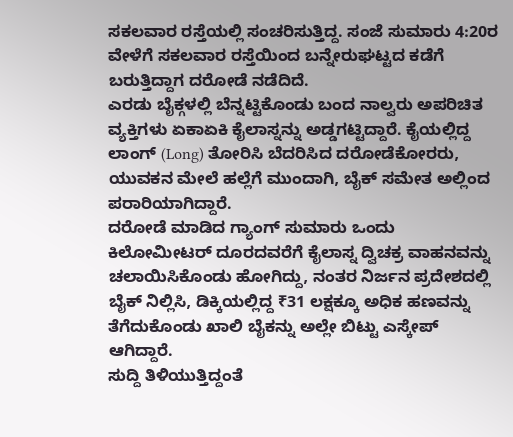ಸಕಲವಾರ ರಸ್ತೆಯಲ್ಲಿ ಸಂಚರಿಸುತ್ತಿದ್ದ. ಸಂಜೆ ಸುಮಾರು 4:20ರ ವೇಳೆಗೆ ಸಕಲವಾರ ರಸ್ತೆಯಿಂದ ಬನ್ನೇರುಘಟ್ಟದ ಕಡೆಗೆ ಬರುತ್ತಿದ್ದಾಗ ದರೋಡೆ ನಡೆದಿದೆ.
ಎರಡು ಬೈಕ್ಗಳಲ್ಲಿ ಬೆನ್ನಟ್ಟಿಕೊಂಡು ಬಂದ ನಾಲ್ವರು ಅಪರಿಚಿತ ವ್ಯಕ್ತಿಗಳು ಏಕಾಏಕಿ ಕೈಲಾಸ್ನನ್ನು ಅಡ್ಡಗಟ್ಟಿದ್ದಾರೆ. ಕೈಯಲ್ಲಿದ್ದ ಲಾಂಗ್ (Long) ತೋರಿಸಿ ಬೆದರಿಸಿದ ದರೋಡೆಕೋರರು, ಯುವಕನ ಮೇಲೆ ಹಲ್ಲೆಗೆ ಮುಂದಾಗಿ, ಬೈಕ್ ಸಮೇತ ಅಲ್ಲಿಂದ ಪರಾರಿಯಾಗಿದ್ದಾರೆ.
ದರೋಡೆ ಮಾಡಿದ ಗ್ಯಾಂಗ್ ಸುಮಾರು ಒಂದು ಕಿಲೋಮೀಟರ್ ದೂರದವರೆಗೆ ಕೈಲಾಸ್ನ ದ್ವಿಚಕ್ರ ವಾಹನವನ್ನು ಚಲಾಯಿಸಿಕೊಂಡು ಹೋಗಿದ್ದು, ನಂತರ ನಿರ್ಜನ ಪ್ರದೇಶದಲ್ಲಿ ಬೈಕ್ ನಿಲ್ಲಿಸಿ, ಡಿಕ್ಕಿಯಲ್ಲಿದ್ದ ₹31 ಲಕ್ಷಕ್ಕೂ ಅಧಿಕ ಹಣವನ್ನು ತೆಗೆದುಕೊಂಡು ಖಾಲಿ ಬೈಕನ್ನು ಅಲ್ಲೇ ಬಿಟ್ಟು ಎಸ್ಕೇಪ್ ಆಗಿದ್ದಾರೆ.
ಸುದ್ದಿ ತಿಳಿಯುತ್ತಿದ್ದಂತೆ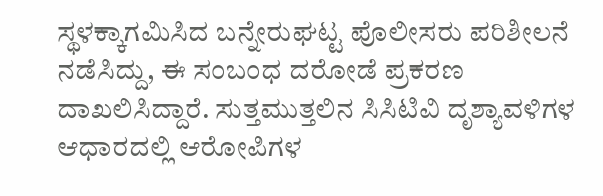ಸ್ಥಳಕ್ಕಾಗಮಿಸಿದ ಬನ್ನೇರುಘಟ್ಟ ಪೊಲೀಸರು ಪರಿಶೀಲನೆ ನಡೆಸಿದ್ದು, ಈ ಸಂಬಂಧ ದರೋಡೆ ಪ್ರಕರಣ ದಾಖಲಿಸಿದ್ದಾರೆ. ಸುತ್ತಮುತ್ತಲಿನ ಸಿಸಿಟಿವಿ ದೃಶ್ಯಾವಳಿಗಳ ಆಧಾರದಲ್ಲಿ ಆರೋಪಿಗಳ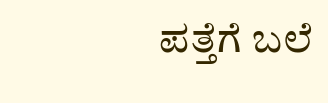ಪತ್ತೆಗೆ ಬಲೆ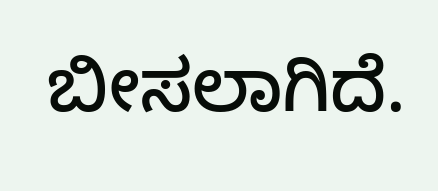ಬೀಸಲಾಗಿದೆ.